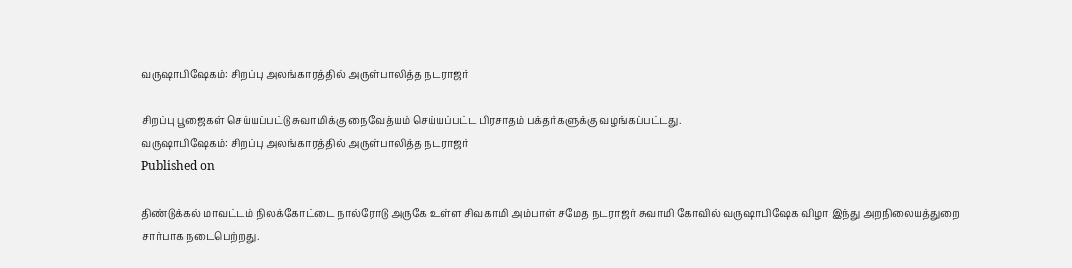வருஷாபிஷேகம்: சிறப்பு அலங்காரத்தில் அருள்பாலித்த நடராஜர்

சிறப்பு பூஜைகள் செய்யப்பட்டு சுவாமிக்கு நைவேத்யம் செய்யப்பட்ட பிரசாதம் பக்தர்களுக்கு வழங்கப்பட்டது.
வருஷாபிஷேகம்: சிறப்பு அலங்காரத்தில் அருள்பாலித்த நடராஜர்
Published on

திண்டுக்கல் மாவட்டம் நிலக்கோட்டை நால்ரோடு அருகே உள்ள சிவகாமி அம்பாள் சமேத நடராஜர் சுவாமி கோவில் வருஷாபிஷேக விழா இந்து அறநிலையத்துறை சார்பாக நடைபெற்றது.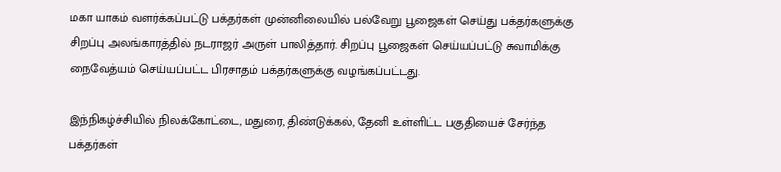மகா யாகம் வளர்க்கப்பட்டு பக்தர்கள் முன்னிலையில் பல்வேறு பூஜைகள் செய்து பக்தர்களுக்கு சிறப்பு அலங்காரத்தில் நடராஜர் அருள் பாலித்தார். சிறப்பு பூஜைகள் செய்யப்பட்டு சுவாமிக்கு நைவேத்யம் செய்யப்பட்ட பிரசாதம் பக்தர்களுக்கு வழங்கப்பட்டது.

இந்நிகழ்ச்சியில் நிலக்கோட்டை, மதுரை, திண்டுக்கல், தேனி உள்ளிட்ட பகுதியைச் சேர்ந்த பக்தர்கள்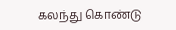கலந்து கொண்டு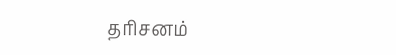தரிசனம்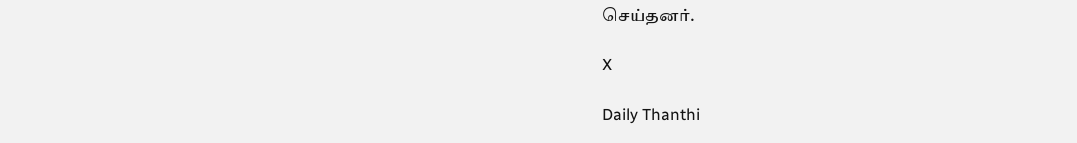செய்தனர்.

X

Daily Thanthi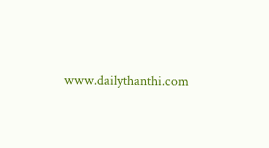www.dailythanthi.com